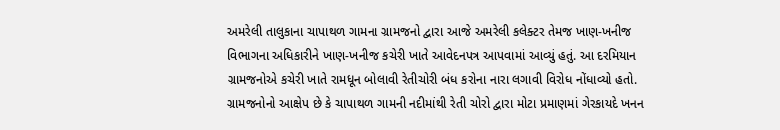અમરેલી તાલુકાના ચાપાથળ ગામના ગ્રામજનો દ્વારા આજે અમરેલી કલેક્ટર તેમજ ખાણ-ખનીજ વિભાગના અધિકારીને ખાણ-ખનીજ કચેરી ખાતે આવેદનપત્ર આપવામાં આવ્યું હતું. આ દરમિયાન ગ્રામજનોએ કચેરી ખાતે રામધૂન બોલાવી રેતીચોરી બંધ કરોના નારા લગાવી વિરોધ નોંધાવ્યો હતો. ગ્રામજનોનો આક્ષેપ છે કે ચાપાથળ ગામની નદીમાંથી રેતી ચોરો દ્વારા મોટા પ્રમાણમાં ગેરકાયદે ખનન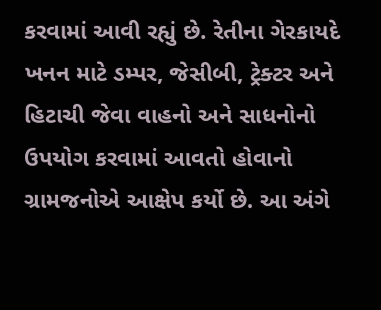કરવામાં આવી રહ્યું છે. રેતીના ગેરકાયદે ખનન માટે ડમ્પર, જેસીબી, ટ્રેક્ટર અને હિટાચી જેવા વાહનો અને સાધનોનો ઉપયોગ કરવામાં આવતો હોવાનો ગ્રામજનોએ આક્ષેપ કર્યો છે. આ અંગે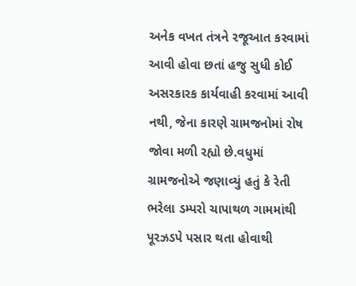અનેક વખત તંત્રને રજૂઆત કરવામાં આવી હોવા છતાં હજુ સુધી કોઈ અસરકારક કાર્યવાહી કરવામાં આવી નથી, જેના કારણે ગ્રામજનોમાં રોષ જોવા મળી રહ્યો છે.વધુમાં ગ્રામજનોએ જણાવ્યું હતું કે રેતી ભરેલા ડમ્પરો ચાપાથળ ગામમાંથી પૂરઝડપે પસાર થતા હોવાથી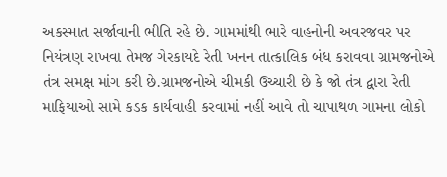અકસ્માત સર્જાવાની ભીતિ રહે છે. ગામમાંથી ભારે વાહનોની અવરજવર પર નિયંત્રણ રાખવા તેમજ ગેરકાયદે રેતી ખનન તાત્કાલિક બંધ કરાવવા ગ્રામજનોએ તંત્ર સમક્ષ માંગ કરી છે.ગ્રામજનોએ ચીમકી ઉચ્ચારી છે કે જો તંત્ર દ્વારા રેતી માફિયાઓ સામે કડક કાર્યવાહી કરવામાં નહીં આવે તો ચાપાથળ ગામના લોકો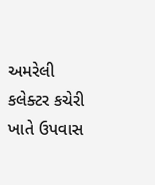અમરેલી કલેક્ટર કચેરી ખાતે ઉપવાસ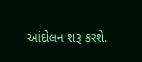આંદોલન શરૂ કરશે.